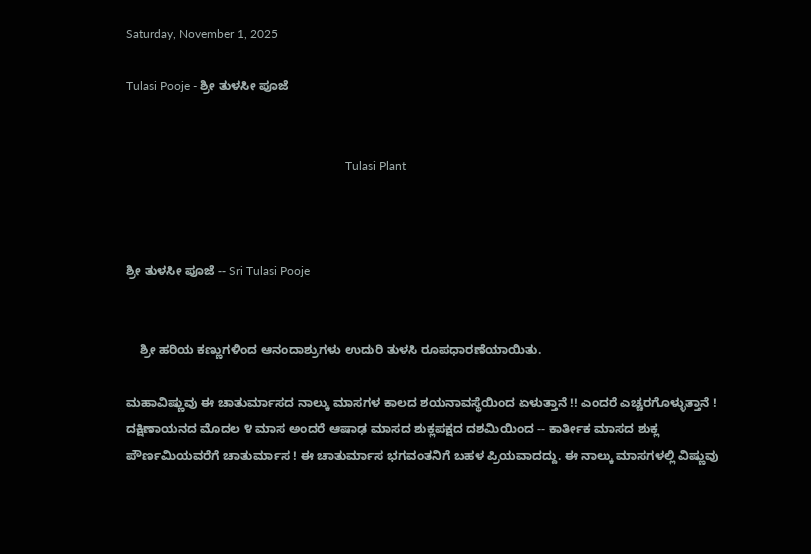Saturday, November 1, 2025

Tulasi Pooje - ಶ್ರೀ ತುಳಸೀ ಪೂಜೆ


                                                                         Tulasi Plant



ಶ್ರೀ ತುಳಸೀ ಪೂಜೆ ‌-- Sri Tulasi Pooje


    ಶ್ರೀ ಹರಿಯ ಕಣ್ಣುಗಳಿಂದ ಆನಂದಾಶ್ರುಗಳು ಉದುರಿ ತುಳಸಿ ರೂಪಧಾರಣೆಯಾಯಿತು.

ಮಹಾವಿಷ್ಣುವು ಈ ಚಾತುರ್ಮಾಸದ ನಾಲ್ಕು ಮಾಸಗಳ ಕಾಲದ ಶಯನಾವಸ್ಥೆಯಿಂದ ಏಳುತ್ತಾನೆ !! ಎಂದರೆ ಎಚ್ಚರಗೊಳ್ಳುತ್ತಾನೆ ! ದಕ್ಷಿಣಾಯನದ ಮೊದಲ ೪ ಮಾಸ ಅಂದರೆ ಆಷಾಢ ಮಾಸದ ಶುಕ್ಲಪಕ್ಷದ ದಶಮಿಯಿಂದ -- ಕಾರ್ತೀಕ ಮಾಸದ ಶುಕ್ಲ ಪೌರ್ಣಮಿಯವರೆಗೆ ಚಾತುರ್ಮಾಸ ! ಈ ಚಾತುರ್ಮಾಸ ಭಗವಂತನಿಗೆ ಬಹಳ ಪ್ರಿಯವಾದದ್ದು. ಈ ನಾಲ್ಕು ಮಾಸಗಳಲ್ಲಿ ವಿಷ್ಣುವು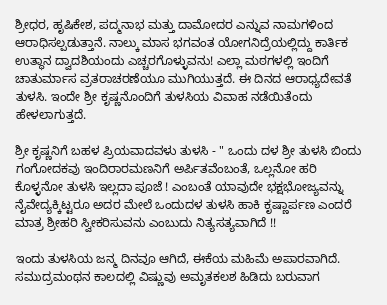ಶ್ರೀಧರ, ಹೃಷಿಕೇಶ, ಪದ್ಮನಾಭ ಮತ್ತು ದಾಮೋದರ ಎನ್ನುವ ನಾಮಗಳಿಂದ ಆರಾಧಿಸಲ್ಪಡುತ್ತಾನೆ. ನಾಲ್ಕು ಮಾಸ ಭಗವಂತ ಯೋಗನಿದ್ರೆಯಲ್ಲಿದ್ದು ಕಾರ್ತಿಕ ಉತ್ಥಾನ ದ್ವಾದಶಿಯಂದು ಎಚ್ಚರಗೊಳ್ಳುವನು! ಎಲ್ಲಾ ಮಠಗಳಲ್ಲಿ ಇಂದಿಗೆ ಚಾತುರ್ಮಾಸ ವ್ರತರಾಚರಣೆಯೂ ಮುಗಿಯುತ್ತದೆ. ಈ ದಿನದ ಆರಾಧ್ಯದೇವತೆ ತುಳಸಿ. ಇಂದೇ ಶ್ರೀ ಕೃಷ್ಣನೊಂದಿಗೆ ತುಳಸಿಯ ವಿವಾಹ ನಡೆಯಿತೆಂದು ಹೇಳಲಾಗುತ್ತದೆ.

ಶ್ರೀ ಕೃಷ್ಣನಿಗೆ ಬಹಳ ಪ್ರಿಯವಾದವಳು ತುಳಸಿ - " ಒಂದು ದಳ ಶ್ರೀ ತುಳಸಿ ಬಿಂದು ಗಂಗೋದಕವು ಇಂದಿರಾರಮಣನಿಗೆ ಅರ್ಪಿತವೆಂಬಂತೆ, ಒಲ್ಲನೋ ಹರಿ ಕೊಳ್ಳನೋ ತುಳಸಿ ಇಲ್ಲದಾ ಪೂಜೆ ! ಎಂಬಂತೆ ಯಾವುದೇ ಭಕ್ಷಭೋಜ್ಯವನ್ನು ನೈವೇದ್ಯಕ್ಕಿಟ್ಟರೂ ಅದರ ಮೇಲೆ ಒಂದುದಳ ತುಳಸಿ ಹಾಕಿ ಕೃಷ್ಣಾರ್ಪಣ ಎಂದರೆ ಮಾತ್ರ ಶ್ರೀಹರಿ ಸ್ವೀಕರಿಸುವನು ಎಂಬುದು ನಿತ್ಯಸತ್ಯವಾಗಿದೆ !!

ಇಂದು ತುಳಸಿಯ ಜನ್ಮ ದಿನವೂ ಆಗಿದೆ, ಈಕೆಯ ಮಹಿಮೆ ಅಪಾರವಾಗಿದೆ. ಸಮುದ್ರಮಂಥನ ಕಾಲದಲ್ಲಿ ವಿಷ್ಣುವು ಅಮೃತಕಲಶ ಹಿಡಿದು ಬರುವಾಗ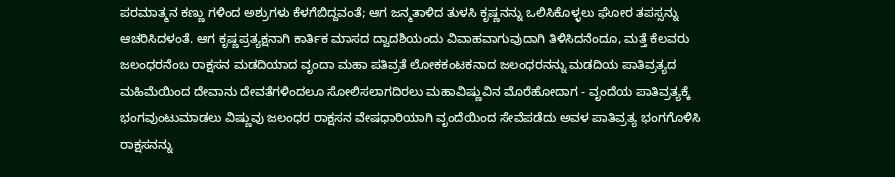ಪರಮಾತ್ಮನ ಕಣ್ಣು ಗಳಿಂದ ಅಶ್ರುಗಳು ಕೆಳಗೆಬಿದ್ದವಂತೆ; ಆಗ ಜನ್ಮತಾಳಿದ ತುಳಸಿ ಕೃಷ್ಣನನ್ನು ಒಲಿಸಿಕೊಳ್ಳಲು ಘೋರ ತಪಸ್ಸನ್ನು ಆಚರಿಸಿದಳಂತೆ. ಆಗ ಕೃಷ್ಣಪ್ರತ್ಯಕ್ಷನಾಗಿ ಕಾರ್ತಿಕ ಮಾಸದ ದ್ವಾದಶಿಯಂದು ವಿವಾಹವಾಗುವುದಾಗಿ ತಿಳಿಸಿದನೆಂದೂ, ಮತ್ತೆ ಕೆಲವರು ಜಲಂಧರನೆಂಬ ರಾಕ್ಷಸನ ಮಡದಿಯಾದ ವೃಂದಾ ಮಹಾ ಪತಿವ್ರತೆ ಲೋಕಕಂಟಕನಾದ ಜಲಂಧರನನ್ನು ಮಡದಿಯ ಪಾತಿವ್ರತ್ಯದ ಮಹಿಮೆಯಿಂದ ದೇವಾನು ದೇವತೆಗಳಿಂದಲೂ ಸೋಲಿಸಲಾಗದಿರಲು ಮಹಾವಿಷ್ಣುವಿನ ಮೊರೆಹೋದಾಗ - ವೃಂದೆಯ ಪಾತಿವ್ರತ್ಯಕ್ಕೆ ಭಂಗವುಂಟುಮಾಡಲು ವಿಷ್ಣುವು ಜಲಂಧರ ರಾಕ್ಷಸನ ವೇಷಧಾರಿಯಾಗಿ ವೃಂದೆಯಿಂದ ಸೇವೆಪಡೆದು ಅವಳ ಪಾತಿವ್ರತ್ಯ ಭಂಗಗೊಳಿಸಿ ರಾಕ್ಷಸನನ್ನು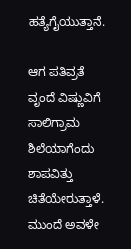ಹತ್ಯೆಗೈಯುತ್ತಾನೆ.

ಆಗ ಪತಿವ್ರತೆ ವೃಂದೆ ವಿಷ್ಣುವಿಗೆ ಸಾಲಿಗ್ರಾಮ ಶಿಲೆಯಾಗೆಂದು ಶಾಪವಿತ್ತು ಚಿತೆಯೇರುತ್ತಾಳೆ. ಮುಂದೆ ಅವಳೇ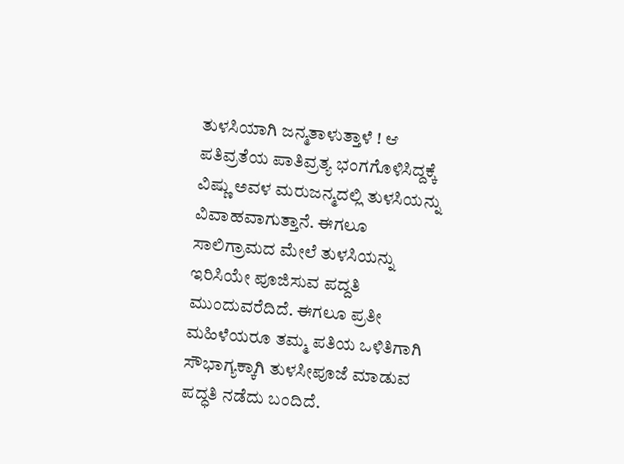ತುಳಸಿಯಾಗಿ ಜನ್ಮತಾಳುತ್ತಾಳೆ ! ಆ ಪತಿವ್ರತೆಯ ಪಾತಿವ್ರತ್ಯ ಭಂಗಗೊಳಿಸಿದ್ದಕ್ಕೆ ವಿಷ್ಣು ಅವಳ ಮರುಜನ್ಮದಲ್ಲಿ ತುಳಸಿಯನ್ನು ವಿವಾಹವಾಗುತ್ತಾನೆ. ಈಗಲೂ ಸಾಲಿಗ್ರಾಮದ ಮೇಲೆ ತುಳಸಿಯನ್ನು ಇರಿಸಿಯೇ ಪೂಜಿಸುವ ಪದ್ದತಿ ಮುಂದುವರೆದಿದೆ. ಈಗಲೂ ಪ್ರತೀ ಮಹಿಳೆಯರೂ ತಮ್ಮ ಪತಿಯ ಒಳಿತಿಗಾಗಿ ಸೌಭಾಗ್ಯಕ್ಕಾಗಿ ತುಳಸೀಪೂಜೆ ಮಾಡುವ ಪದ್ಧತಿ ನಡೆದು ಬಂದಿದೆ.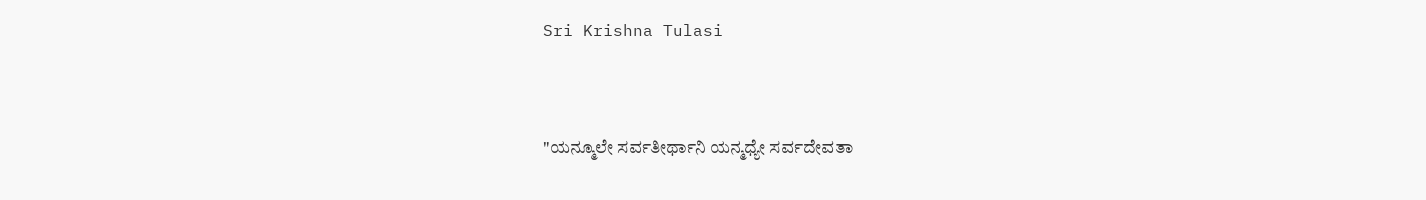Sri Krishna Tulasi



"ಯನ್ಮೂಲೇ ಸರ್ವತೀರ್ಥಾನಿ ಯನ್ಮಧ್ಯೇ ಸರ್ವದೇವತಾ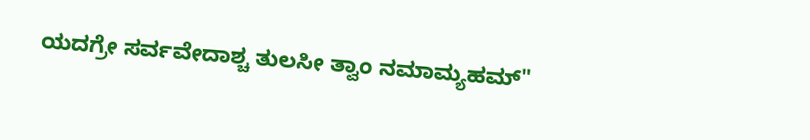ಯದಗ್ರೇ ಸರ್ವವೇದಾಶ್ಚ ತುಲಸೀ ತ್ವಾಂ ನಮಾಮ್ಯಹಮ್"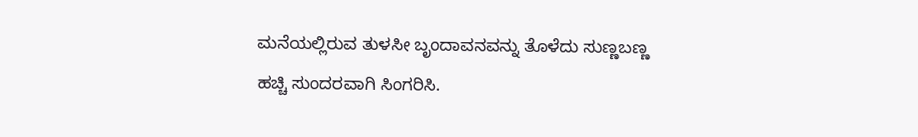ಮನೆಯಲ್ಲಿರುವ ತುಳಸೀ ಬೃಂದಾವನವನ್ನು ತೊಳೆದು ಸುಣ್ಣಬಣ್ಣ ಹಚ್ಚಿ ಸುಂದರವಾಗಿ ಸಿಂಗರಿಸಿ.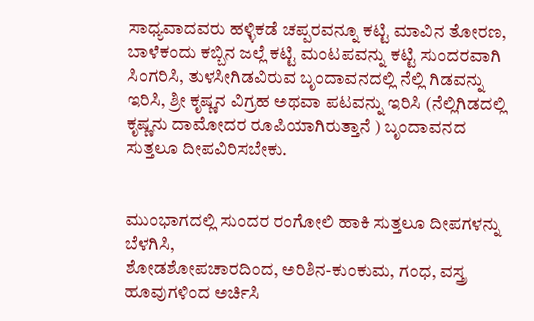ಸಾಧ್ಯವಾದವರು ಹಳ್ಳಿಕಡೆ ಚಪ್ಪರವನ್ನೂ ಕಟ್ಟಿ ಮಾವಿನ ತೋರಣ, ಬಾಳೆಕಂದು ಕಬ್ಬಿನ ಜಲ್ಲೆ ಕಟ್ಟಿ ಮಂಟಪವನ್ನು ಕಟ್ಟಿ ಸುಂದರವಾಗಿ ಸಿಂಗರಿಸಿ, ತುಳಸೀಗಿಡವಿರುವ ಬೃಂದಾವನದಲ್ಲಿ ನೆಲ್ಲಿ ಗಿಡವನ್ನು ಇರಿಸಿ, ಶ್ರೀ ಕೃಷ್ಣನ ವಿಗ್ರಹ ಅಥವಾ ಪಟವನ್ನು ಇರಿಸಿ (ನೆಲ್ಲಿಗಿಡದಲ್ಲಿ ಕೃಷ್ಣನು ದಾಮೋದರ ರೂಪಿಯಾಗಿರುತ್ತಾನೆ ) ಬೃಂದಾವನದ ಸುತ್ತಲೂ ದೀಪವಿರಿಸಬೇಕು.


ಮುಂಭಾಗದಲ್ಲಿ ಸುಂದರ ರಂಗೋಲಿ ಹಾಕಿ ಸುತ್ತಲೂ ದೀಪಗಳನ್ನು ಬೆಳಗಿಸಿ,
ಶೋಡಶೋಪಚಾರದಿಂದ, ಅರಿಶಿನ-ಕುಂಕುಮ, ಗಂಧ, ವಸ್ತ್ರ ಹೂವುಗಳಿಂದ ಅರ್ಚಿಸಿ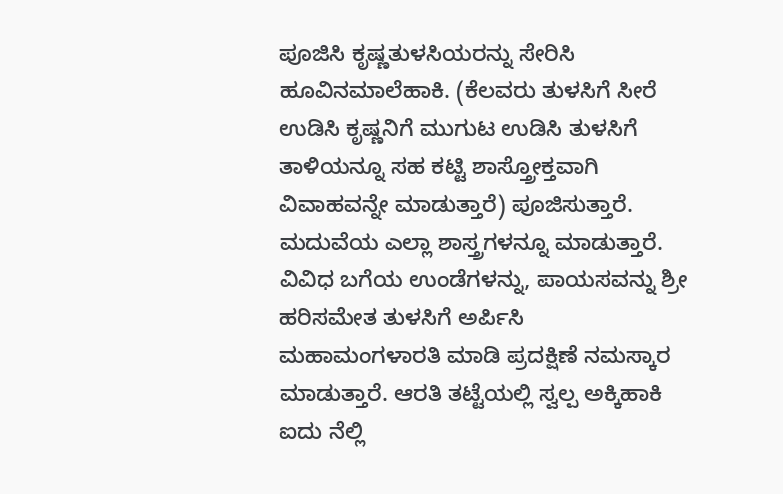ಪೂಜಿಸಿ ಕೃಷ್ಣತುಳಸಿಯರನ್ನು ಸೇರಿಸಿ ಹೂವಿನಮಾಲೆಹಾಕಿ. (ಕೆಲವರು ತುಳಸಿಗೆ ಸೀರೆ ಉಡಿಸಿ ಕೃಷ್ಣನಿಗೆ ಮುಗುಟ ಉಡಿಸಿ ತುಳಸಿಗೆ ತಾಳಿಯನ್ನೂ ಸಹ ಕಟ್ಟಿ ಶಾಸ್ತ್ರೋಕ್ತವಾಗಿ ವಿವಾಹವನ್ನೇ ಮಾಡುತ್ತಾರೆ) ಪೂಜಿಸುತ್ತಾರೆ. ಮದುವೆಯ ಎಲ್ಲಾ ಶಾಸ್ತ್ರಗಳನ್ನೂ ಮಾಡುತ್ತಾರೆ. ವಿವಿಧ ಬಗೆಯ ಉಂಡೆಗಳನ್ನು, ಪಾಯಸವನ್ನು ಶ್ರೀ ಹರಿಸಮೇತ ತುಳಸಿಗೆ ಅರ್ಪಿಸಿ ಮಹಾಮಂಗಳಾರತಿ ಮಾಡಿ ಪ್ರದಕ್ಷಿಣೆ ನಮಸ್ಕಾರ ಮಾಡುತ್ತಾರೆ. ಆರತಿ ತಟ್ಟೆಯಲ್ಲಿ ಸ್ವಲ್ಪ ಅಕ್ಕಿಹಾಕಿ ಐದು ನೆಲ್ಲಿ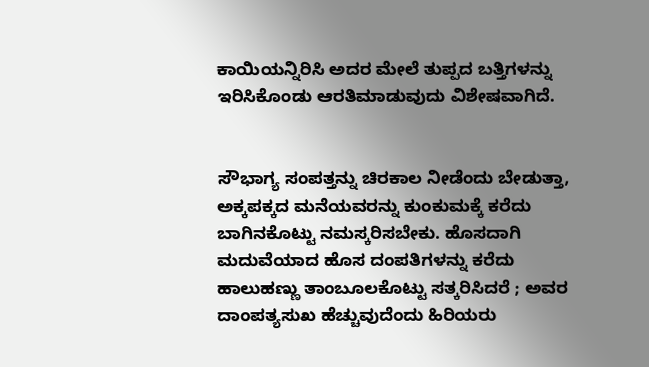ಕಾಯಿಯನ್ನಿರಿಸಿ ಅದರ ಮೇಲೆ ತುಪ್ಪದ ಬತ್ತಿಗಳನ್ನು ಇರಿಸಿಕೊಂಡು ಆರತಿಮಾಡುವುದು ವಿಶೇಷವಾಗಿದೆ.


ಸೌಭಾಗ್ಯ ಸಂಪತ್ತನ್ನು ಚಿರಕಾಲ ನೀಡೆಂದು ಬೇಡುತ್ತಾ, ಅಕ್ಕಪಕ್ಕದ ಮನೆಯವರನ್ನು ಕುಂಕುಮಕ್ಕೆ ಕರೆದು ಬಾಗಿನಕೊಟ್ಟು ನಮಸ್ಕರಿಸಬೇಕು. ಹೊಸದಾಗಿ ಮದುವೆಯಾದ ಹೊಸ ದಂಪತಿಗಳನ್ನು ಕರೆದು ಹಾಲುಹಣ್ಣು ತಾಂಬೂಲಕೊಟ್ಟು ಸತ್ಕರಿಸಿದರೆ ; ಅವರ ದಾಂಪತ್ಯಸುಖ ಹೆಚ್ಚುವುದೆಂದು ಹಿರಿಯರು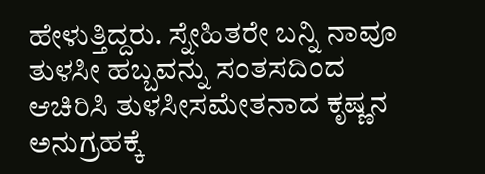ಹೇಳುತ್ತಿದ್ದರು. ಸ್ನೇಹಿತರೇ ಬನ್ನಿ ನಾವೂ ತುಳಸೀ ಹಬ್ಬವನ್ನು ಸಂತಸದಿಂದ ಆಚಿರಿಸಿ ತುಳಸೀಸಮೇತನಾದ ಕೃಷ್ಣನ ಅನುಗ್ರಹಕ್ಕೆ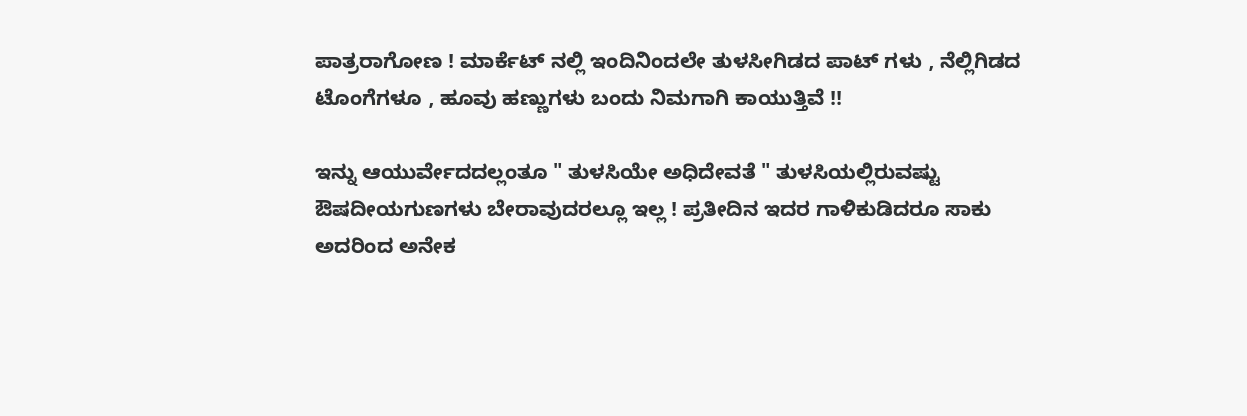ಪಾತ್ರರಾಗೋಣ ! ಮಾರ್ಕೆಟ್ ನಲ್ಲಿ ಇಂದಿನಿಂದಲೇ ತುಳಸೀಗಿಡದ ಪಾಟ್ ಗಳು , ನೆಲ್ಲಿಗಿಡದ ಟೊಂಗೆಗಳೂ , ಹೂವು ಹಣ್ಣುಗಳು ಬಂದು ನಿಮಗಾಗಿ ಕಾಯುತ್ತಿವೆ !!

ಇನ್ನು ಆಯುರ್ವೇದದಲ್ಲಂತೂ " ತುಳಸಿಯೇ ಅಧಿದೇವತೆ " ತುಳಸಿಯಲ್ಲಿರುವಷ್ಟು ಔಷದೀಯಗುಣಗಳು ಬೇರಾವುದರಲ್ಲೂ ಇಲ್ಲ ! ಪ್ರತೀದಿನ ಇದರ ಗಾಳಿಕುಡಿದರೂ ಸಾಕು ಅದರಿಂದ ಅನೇಕ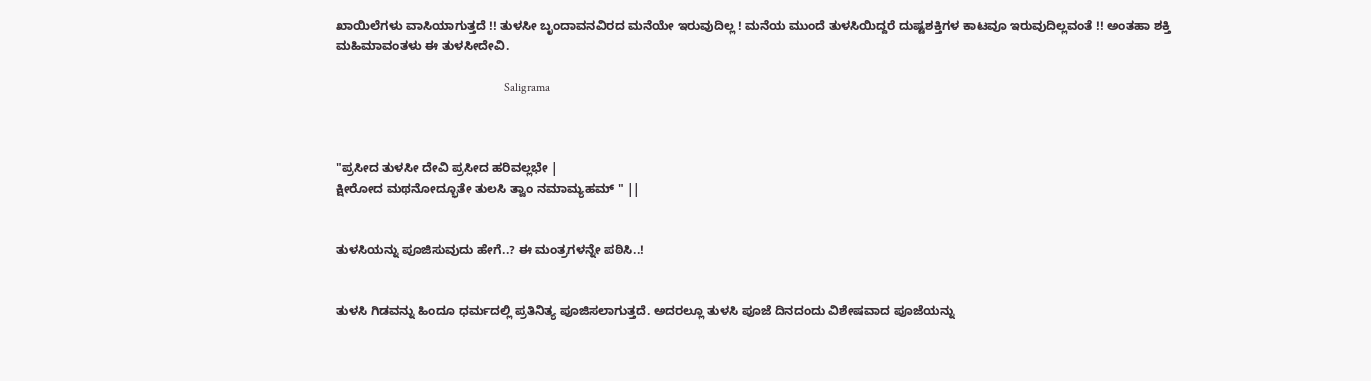ಖಾಯಿಲೆಗಳು ವಾಸಿಯಾಗುತ್ತದೆ !! ತುಳಸೀ ಬೃಂದಾವನವಿರದ ಮನೆಯೇ ಇರುವುದಿಲ್ಲ ! ಮನೆಯ ಮುಂದೆ ತುಳಸಿಯಿದ್ದರೆ ದುಷ್ಟಶಕ್ತಿಗಳ ಕಾಟವೂ ಇರುವುದಿಲ್ಲವಂತೆ !! ಅಂತಹಾ ಶಕ್ತಿ ಮಹಿಮಾವಂತಳು ಈ ತುಳಸೀದೇವಿ.

                                                        Saligrama



"ಪ್ರಸೀದ ತುಳಸೀ ದೇವಿ ಪ್ರಸೀದ ಹರಿವಲ್ಲಭೇ |
ಕ್ಷೀರೋದ ಮಥನೋದ್ಭೂತೇ ತುಲಸಿ ತ್ವಾಂ ನಮಾಮ್ಯಹಮ್ " ||


ತುಳಸಿಯನ್ನು ಪೂಜಿಸುವುದು ಹೇಗೆ..? ಈ ಮಂತ್ರಗಳನ್ನೇ ಪಠಿಸಿ..!


ತುಳಸಿ ಗಿಡವನ್ನು ಹಿಂದೂ ಧರ್ಮದಲ್ಲಿ ಪ್ರತಿನಿತ್ಯ ಪೂಜಿಸಲಾಗುತ್ತದೆ. ಅದರಲ್ಲೂ ತುಳಸಿ ಪೂಜೆ ದಿನದಂದು ವಿಶೇಷವಾದ ಪೂಜೆಯನ್ನು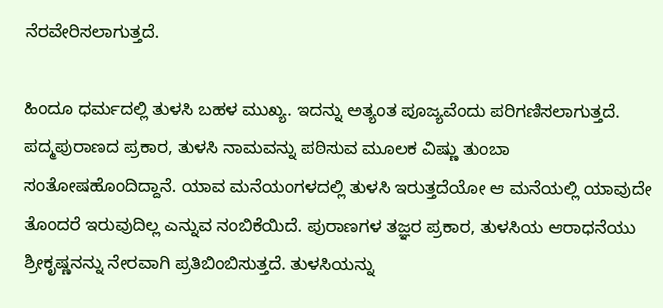ನೆರವೇರಿಸಲಾಗುತ್ತದೆ.

ಹಿಂದೂ ಧರ್ಮದಲ್ಲಿ ತುಳಸಿ ಬಹಳ ಮುಖ್ಯ. ಇದನ್ನು ಅತ್ಯಂತ ಪೂಜ್ಯವೆಂದು ಪರಿಗಣಿಸಲಾಗುತ್ತದೆ. ಪದ್ಮಪುರಾಣದ ಪ್ರಕಾರ, ತುಳಸಿ ನಾಮವನ್ನು ಪಠಿಸುವ ಮೂಲಕ ವಿಷ್ಣು ತುಂಬಾ ಸಂತೋಷಹೊಂದಿದ್ದಾನೆ. ಯಾವ ಮನೆಯಂಗಳದಲ್ಲಿ ತುಳಸಿ ಇರುತ್ತದೆಯೋ ಆ ಮನೆಯಲ್ಲಿ ಯಾವುದೇ ತೊಂದರೆ ಇರುವುದಿಲ್ಲ ಎನ್ನುವ ನಂಬಿಕೆಯಿದೆ. ಪುರಾಣಗಳ ತಜ್ಞರ ಪ್ರಕಾರ, ತುಳಸಿಯ ಆರಾಧನೆಯು ಶ್ರೀಕೃಷ್ಣನನ್ನು ನೇರವಾಗಿ ಪ್ರತಿಬಿಂಬಿಸುತ್ತದೆ. ತುಳಸಿಯನ್ನು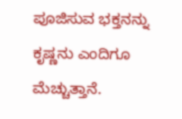ಪೂಜಿಸುವ ಭಕ್ತನನ್ನು ಕೃಷ್ಣನು ಎಂದಿಗೂ ಮೆಚ್ಚುತ್ತಾನೆ.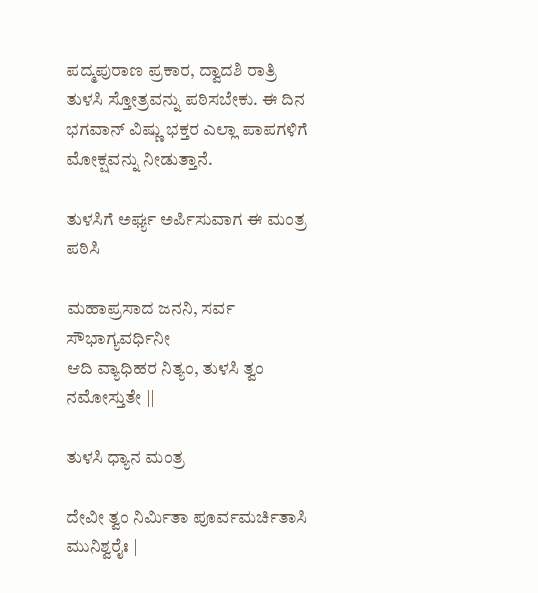ಪದ್ಮಪುರಾಣ ಪ್ರಕಾರ, ದ್ವಾದಶಿ ರಾತ್ರಿ ತುಳಸಿ ಸ್ತೋತ್ರವನ್ನು ಪಠಿಸಬೇಕು. ಈ ದಿನ ಭಗವಾನ್ ವಿಷ್ಣು ಭಕ್ತರ ಎಲ್ಲಾ ಪಾಪಗಳಿಗೆ ಮೋಕ್ಷವನ್ನು ನೀಡುತ್ತಾನೆ.

ತುಳಸಿಗೆ ಅರ್ಘ್ಯ ಅರ್ಪಿಸುವಾಗ ಈ ಮಂತ್ರ ಪಠಿಸಿ

ಮಹಾಪ್ರಸಾದ ಜನನಿ, ಸರ್ವ ಸೌಭಾಗ್ಯವರ್ಧಿನೀ
ಆದಿ ವ್ಯಾಧಿಹರ ನಿತ್ಯಂ, ತುಳಸಿ ತ್ವಂ ನಮೋಸ್ತುತೇ ||

ತುಳಸಿ ಧ್ಯಾನ ಮಂತ್ರ

ದೇವೀ ತ್ವಂ ನಿರ್ಮಿತಾ ಪೂರ್ವಮರ್ಚಿತಾಸಿ ಮುನಿಶ್ವರೈಃ |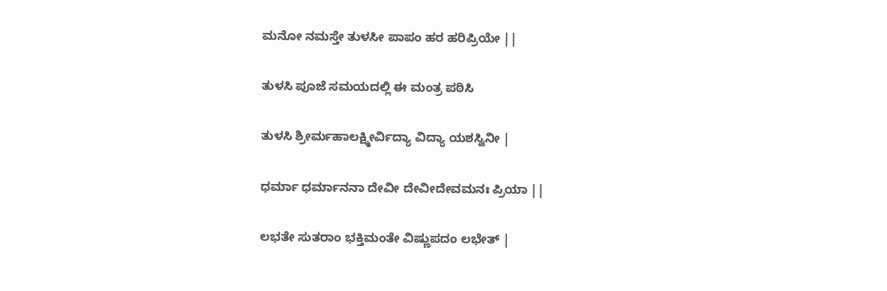ಮನೋ ನಮಸ್ತೇ ತುಳಸೀ ಪಾಪಂ ಹರ ಹರಿಪ್ರಿಯೇ ||

ತುಳಸಿ ಪೂಜೆ ಸಮಯದಲ್ಲಿ ಈ ಮಂತ್ರ ಪಠಿಸಿ

ತುಳಸಿ ಶ್ರೀರ್ಮಹಾಲಕ್ಷ್ಮೀರ್ವಿದ್ಯಾ ವಿದ್ಯಾ ಯಶಸ್ವಿನೀ |

ಧರ್ಮಾ ಧರ್ಮಾನನಾ ದೇವೀ ದೇವೀದೇವಮನಃ ಪ್ರಿಯಾ ||

ಲಭತೇ ಸುತರಾಂ ಭಕ್ತಿಮಂತೇ ವಿಷ್ಣುಪದಂ ಲಭೇತ್‌ |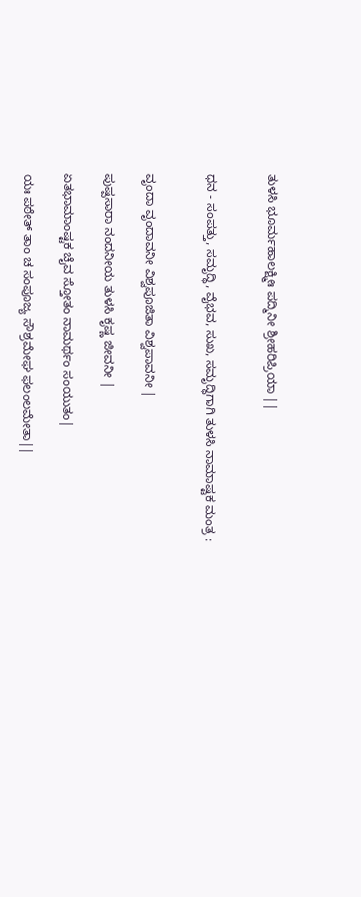ತುಳಸಿ ಭೂರ್ಮಹಾಲಕ್ಷ್ಮೀಃ ಪದ್ಮಿನೀ ಶ್ರೀಹರಿಪ್ರಿಯಾ ||


ಧನ - ಸಂಪತ್ತು, ಸಮೃದ್ಧಿ, ವೈಭವ, ಸುಖ, ಸಮೃದ್ಧಿಗಾಗಿ ತುಳಸಿ ನಾಮಾಷ್ಟಕ ಮಂತ್ರ :


ವೃಂದಾ ವೃಂದಾವನೀ ವಿಶ್ವಪೂಜಿತಾ ವಿಶ್ವಪಾವನೀ |

ಪುಷ್ಪಸಾರಾ ನಂದನೀಯ ತುಳಸಿ ಕೃಷ್ಣ ಜೀವನೀ |

ಏತಭಾಮಾಂಷ್ಟಕ ಚೈವ ಸ್ತೋತಂ ನಾಮರ್ಥಂ ಸಂಯುತಂ|

ಯಃ ಪಠೇತ್‌ ತಾಂ ಚ ಸಂಪೂಜ್ಯ ಸೌಶ್ರಮೇಘ ಫಲಂಲಮೇತಾ||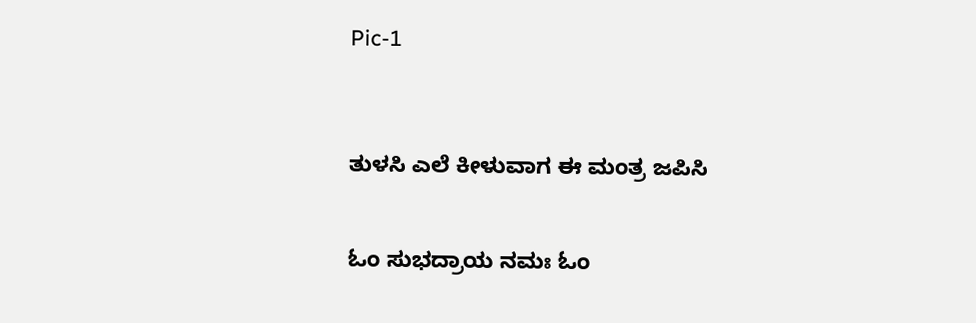Pic-1



ತುಳಸಿ ಎಲೆ ಕೀಳುವಾಗ ಈ ಮಂತ್ರ ಜಪಿಸಿ


ಓಂ ಸುಭದ್ರಾಯ ನಮಃ ಓಂ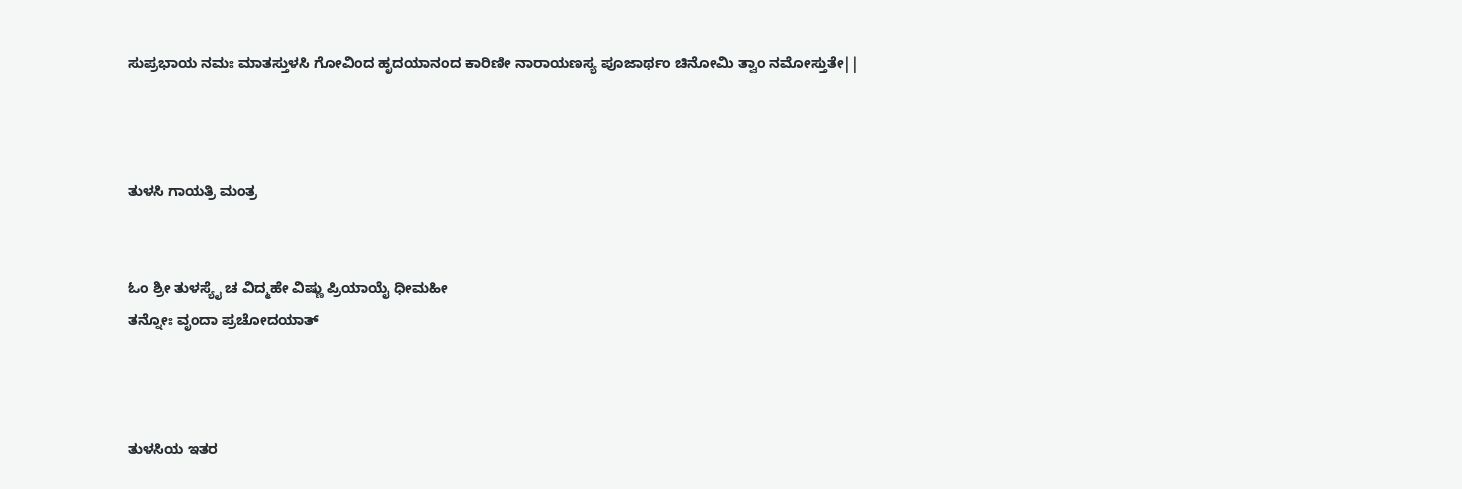ಸುಪ್ರಭಾಯ ನಮಃ ಮಾತಸ್ತುಳಸಿ ಗೋವಿಂದ ಹೃದಯಾನಂದ ಕಾರಿಣೀ ನಾರಾಯಣಸ್ಯ ಪೂಜಾರ್ಥಂ ಚಿನೋಮಿ ತ್ವಾಂ ನಮೋಸ್ತುತೇ||



ತುಳಸಿ ಗಾಯತ್ರಿ ಮಂತ್ರ


ಓಂ ಶ್ರೀ ತುಳಸ್ಯೈ ಚ ವಿದ್ಮಹೇ ವಿಷ್ಣು ಪ್ರಿಯಾಯೈ ಧೀಮಹೀ
ತನ್ನೋಃ ವೃಂದಾ ಪ್ರಚೋದಯಾತ್‌



ತುಳಸಿಯ ಇತರ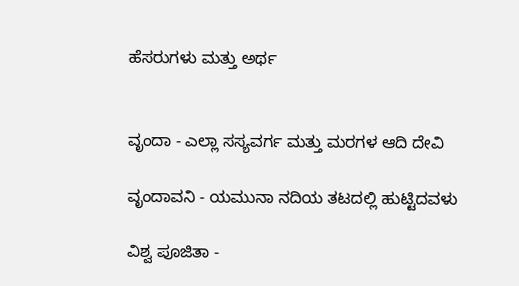ಹೆಸರುಗಳು ಮತ್ತು ಅರ್ಥ


ವೃಂದಾ - ಎಲ್ಲಾ ಸಸ್ಯವರ್ಗ ಮತ್ತು ಮರಗಳ ಆದಿ ದೇವಿ

ವೃಂದಾವನಿ - ಯಮುನಾ ನದಿಯ ತಟದಲ್ಲಿ ಹುಟ್ಟಿದವಳು

ವಿಶ್ವ ಪೂಜಿತಾ -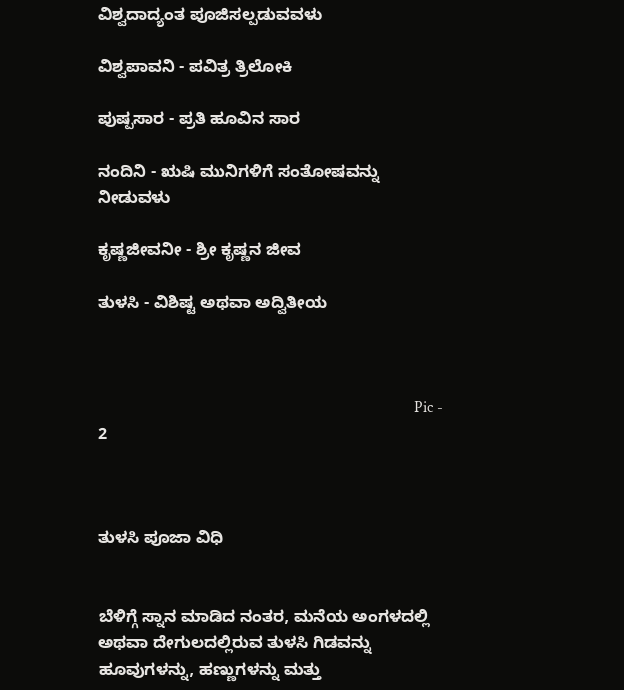ವಿಶ್ವದಾದ್ಯಂತ ಪೂಜಿಸಲ್ಪಡುವವಳು

ವಿಶ್ವಪಾವನಿ - ಪವಿತ್ರ ತ್ರಿಲೋಕಿ

ಪುಷ್ಪಸಾರ - ಪ್ರತಿ ಹೂವಿನ ಸಾರ

ನಂದಿನಿ - ಋಷಿ ಮುನಿಗಳಿಗೆ ಸಂತೋಷವನ್ನು ನೀಡುವಳು

ಕೃಷ್ಣಜೀವನೀ - ಶ್ರೀ ಕೃಷ್ಣನ ಜೀವ

ತುಳಸಿ - ವಿಶಿಷ್ಟ ಅಥವಾ ಅದ್ವಿತೀಯ



                                                                               Pic - 2



ತುಳಸಿ ಪೂಜಾ ವಿಧಿ


ಬೆಳಿಗ್ಗೆ ಸ್ನಾನ ಮಾಡಿದ ನಂತರ, ಮನೆಯ ಅಂಗಳದಲ್ಲಿ ಅಥವಾ ದೇಗುಲದಲ್ಲಿರುವ ತುಳಸಿ ಗಿಡವನ್ನು ಹೂವುಗಳನ್ನು, ಹಣ್ಣುಗಳನ್ನು ಮತ್ತು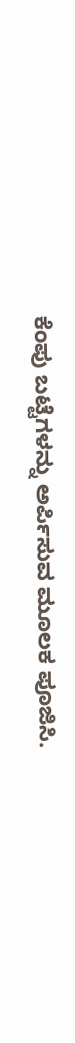ಕೆಂಪು ಬಟ್ಟೆಗಳನ್ನು ಅರ್ಪಿಸುವ ಮೂಲಕ ಪೂಜಿಸಿ.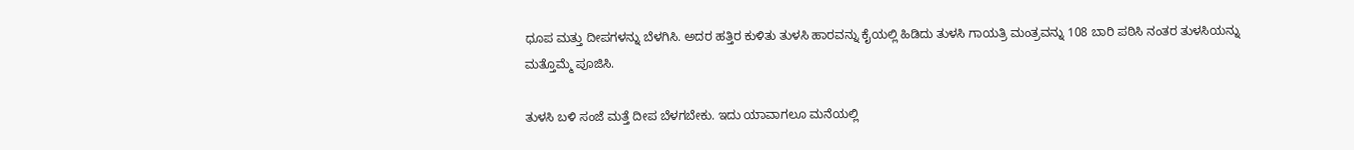ಧೂಪ ಮತ್ತು ದೀಪಗಳನ್ನು ಬೆಳಗಿಸಿ. ಅದರ ಹತ್ತಿರ ಕುಳಿತು ತುಳಸಿ ಹಾರವನ್ನು ಕೈಯಲ್ಲಿ ಹಿಡಿದು ತುಳಸಿ ಗಾಯತ್ರಿ ಮಂತ್ರವನ್ನು 108 ಬಾರಿ ಪಠಿಸಿ ನಂತರ ತುಳಸಿಯನ್ನು ಮತ್ತೊಮ್ಮೆ ಪೂಜಿಸಿ.

ತುಳಸಿ ಬಳಿ ಸಂಜೆ ಮತ್ತೆ ದೀಪ ಬೆಳಗಬೇಕು. ಇದು ಯಾವಾಗಲೂ ಮನೆಯಲ್ಲಿ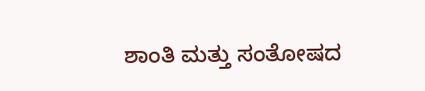ಶಾಂತಿ ಮತ್ತು ಸಂತೋಷದ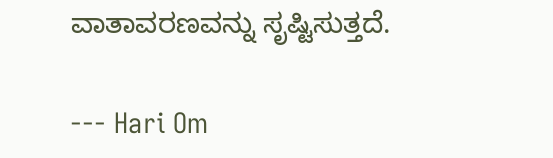ವಾತಾವರಣವನ್ನು ಸೃಷ್ಟಿಸುತ್ತದೆ.

--- Hari Om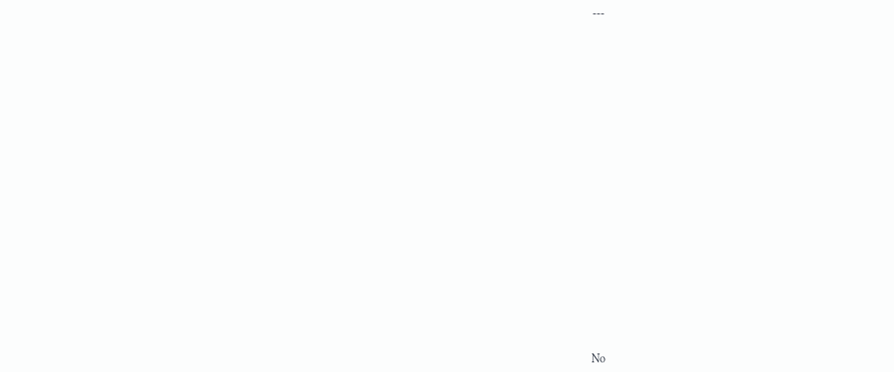---























No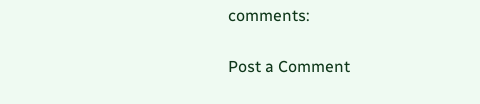comments:

Post a Comment